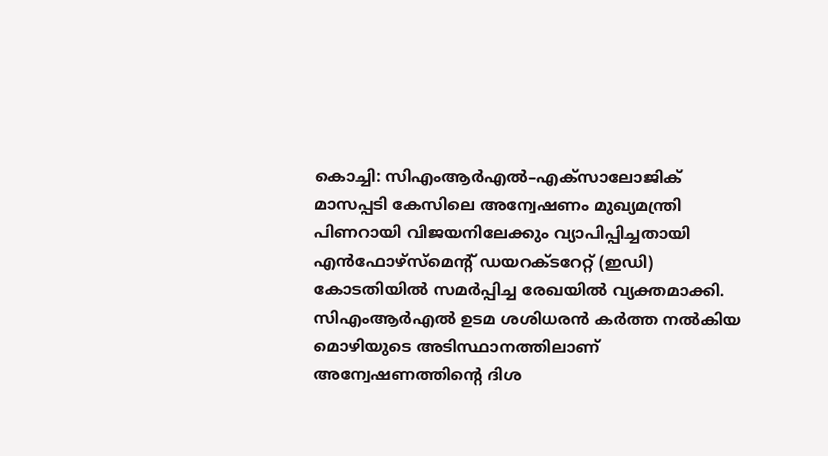കൊച്ചി: സിഎംആർഎൽ–എക്സാലോജിക് മാസപ്പടി കേസിലെ അന്വേഷണം മുഖ്യമന്ത്രി പിണറായി വിജയനിലേക്കും വ്യാപിപ്പിച്ചതായി എൻഫോഴ്സ്മെന്റ് ഡയറക്ടറേറ്റ് (ഇഡി) കോടതിയിൽ സമർപ്പിച്ച രേഖയിൽ വ്യക്തമാക്കി. സിഎംആർഎൽ ഉടമ ശശിധരൻ കർത്ത നൽകിയ മൊഴിയുടെ അടിസ്ഥാനത്തിലാണ് അന്വേഷണത്തിന്റെ ദിശ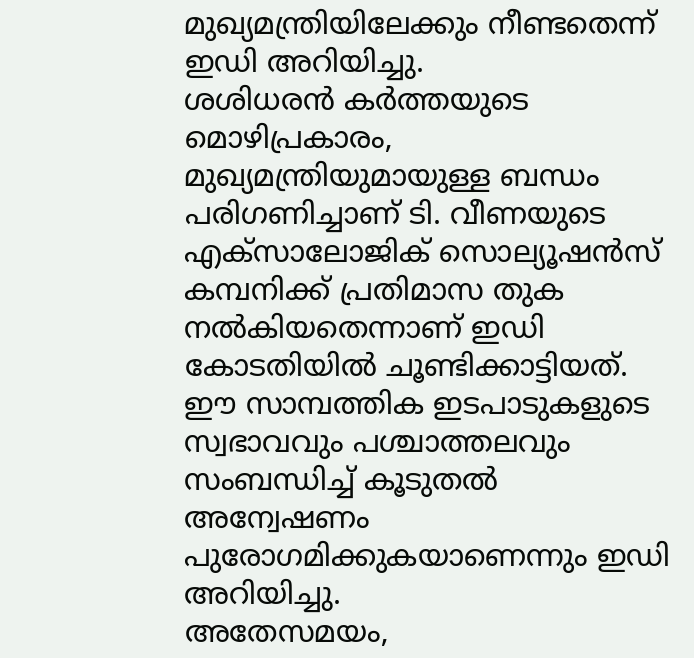മുഖ്യമന്ത്രിയിലേക്കും നീണ്ടതെന്ന് ഇഡി അറിയിച്ചു.
ശശിധരൻ കർത്തയുടെ മൊഴിപ്രകാരം, മുഖ്യമന്ത്രിയുമായുള്ള ബന്ധം പരിഗണിച്ചാണ് ടി. വീണയുടെ എക്സാലോജിക് സൊല്യൂഷൻസ് കമ്പനിക്ക് പ്രതിമാസ തുക നൽകിയതെന്നാണ് ഇഡി കോടതിയിൽ ചൂണ്ടിക്കാട്ടിയത്. ഈ സാമ്പത്തിക ഇടപാടുകളുടെ സ്വഭാവവും പശ്ചാത്തലവും സംബന്ധിച്ച് കൂടുതൽ അന്വേഷണം പുരോഗമിക്കുകയാണെന്നും ഇഡി അറിയിച്ചു.
അതേസമയം,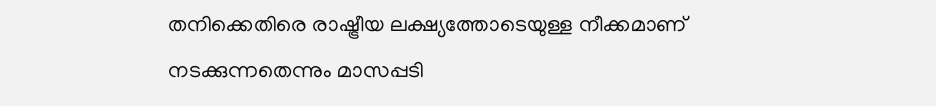തനിക്കെതിരെ രാഷ്ട്രീയ ലക്ഷ്യത്തോടെയുള്ള നീക്കമാണ് നടക്കുന്നതെന്നും മാസപ്പടി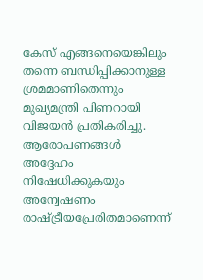കേസ് എങ്ങനെയെങ്കിലും തന്നെ ബന്ധിപ്പിക്കാനുള്ള ശ്രമമാണിതെന്നും മുഖ്യമന്ത്രി പിണറായി വിജയൻ പ്രതികരിച്ചു. ആരോപണങ്ങൾ അദ്ദേഹം നിഷേധിക്കുകയും അന്വേഷണം രാഷ്ട്രീയപ്രേരിതമാണെന്ന്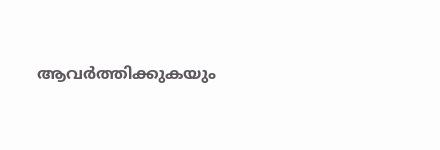ആവർത്തിക്കുകയും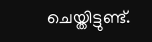ചെയ്തിട്ടുണ്ട്.